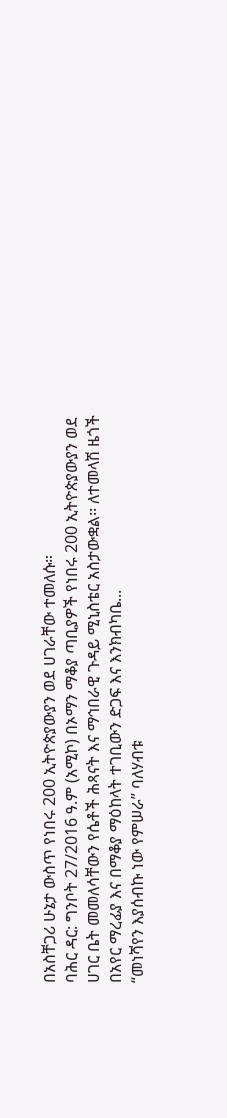በአስቸጋሪ ሁኔታ ውስጥ የነበሩ 200 ኢትዮጵያውያን ወደ ሀገራቸው ተመለሱ።
ባሕር ዳር: ግንቦት 27/2016 ዓ.ም (አሚኮ) በኦማን ማቆያ ጣቢያዎች የነበሩ 200 ኢትዮጵያውያን ወደ ሀገር ቤት መመለሳቸውን የሴቶች ሕጻናት እና ማኅበራዊ ጉዳይ ሚኒስቴር አስታውቋል፡፡ ለተመላሽ ዜጎች በአየር ማረፊያ እና በማቆያ ማዕከላት ተገቢውን ድጋፍ እና እንክብካቤ...
“መነሻየን እያሰብኩ ነው የምሠራ” ባለሃብቱ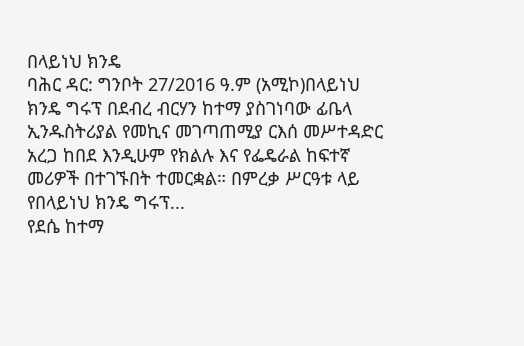በላይነህ ክንዴ
ባሕር ዳር: ግንቦት 27/2016 ዓ.ም (አሚኮ)በላይነህ ክንዴ ግሩፕ በደብረ ብርሃን ከተማ ያስገነባው ፊቤላ ኢንዱስትሪያል የመኪና መገጣጠሚያ ርእሰ መሥተዳድር አረጋ ከበደ እንዲሁም የክልሉ እና የፌዴራል ከፍተኛ መሪዎች በተገኙበት ተመርቋል። በምረቃ ሥርዓቱ ላይ የበላይነህ ክንዴ ግሩፕ...
የደሴ ከተማ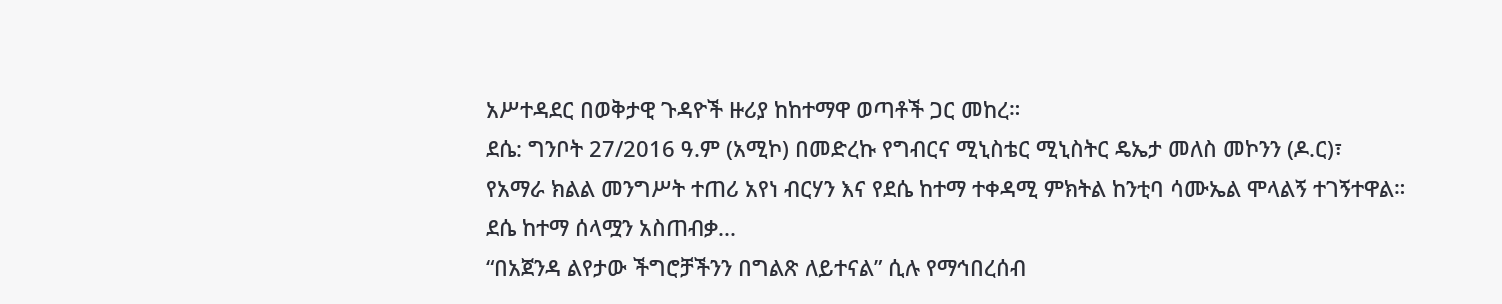አሥተዳደር በወቅታዊ ጉዳዮች ዙሪያ ከከተማዋ ወጣቶች ጋር መከረ።
ደሴ: ግንቦት 27/2016 ዓ.ም (አሚኮ) በመድረኩ የግብርና ሚኒስቴር ሚኒስትር ዴኤታ መለስ መኮንን (ዶ.ር)፣ የአማራ ክልል መንግሥት ተጠሪ አየነ ብርሃን እና የደሴ ከተማ ተቀዳሚ ምክትል ከንቲባ ሳሙኤል ሞላልኝ ተገኝተዋል። ደሴ ከተማ ሰላሟን አስጠብቃ...
“በአጀንዳ ልየታው ችግሮቻችንን በግልጽ ለይተናል” ሲሉ የማኅበረሰብ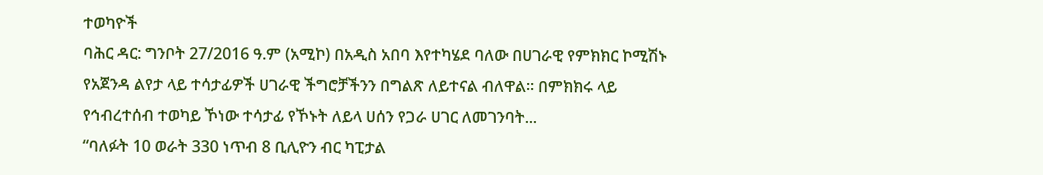ተወካዮች
ባሕር ዳር: ግንቦት 27/2016 ዓ.ም (አሚኮ) በአዲስ አበባ እየተካሄደ ባለው በሀገራዊ የምክክር ኮሚሽኑ የአጀንዳ ልየታ ላይ ተሳታፊዎች ሀገራዊ ችግሮቻችንን በግልጽ ለይተናል ብለዋል። በምክክሩ ላይ የኅብረተሰብ ተወካይ ኾነው ተሳታፊ የኾኑት ለይላ ሀሰን የጋራ ሀገር ለመገንባት...
“ባለፉት 10 ወራት 330 ነጥብ 8 ቢሊዮን ብር ካፒታል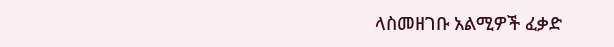ላስመዘገቡ አልሚዎች ፈቃድ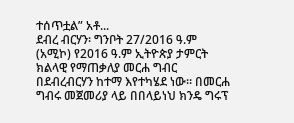ተሰጥቷል” አቶ...
ደብረ ብርሃን፡ ግንቦት 27/2016 ዓ.ም (አሚኮ) የ2016 ዓ.ም ኢትዮጵያ ታምርት ክልላዊ የማጠቃለያ መርሐ ግብር በደብረብርሃን ከተማ እየተካሄደ ነው። በመርሐ ግብሩ መጀመሪያ ላይ በበላይነህ ክንዴ ግሩፕ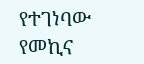የተገነባው የመኪና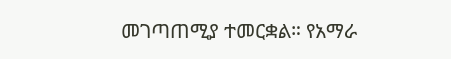መገጣጠሚያ ተመርቋል። የአማራ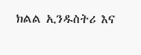ክልል ኢንዱስትሪ እና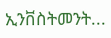ኢንቨስትመንት...